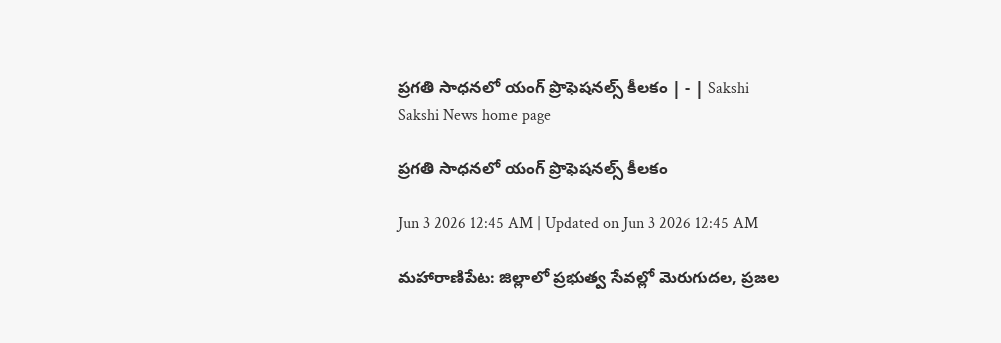ప్రగతి సాధనలో యంగ్‌ ప్రొఫెషనల్స్‌ కీలకం | - | Sakshi
Sakshi News home page

ప్రగతి సాధనలో యంగ్‌ ప్రొఫెషనల్స్‌ కీలకం

Jun 3 2026 12:45 AM | Updated on Jun 3 2026 12:45 AM

మహారాణిపేట: జిల్లాలో ప్రభుత్వ సేవల్లో మెరుగుదల, ప్రజల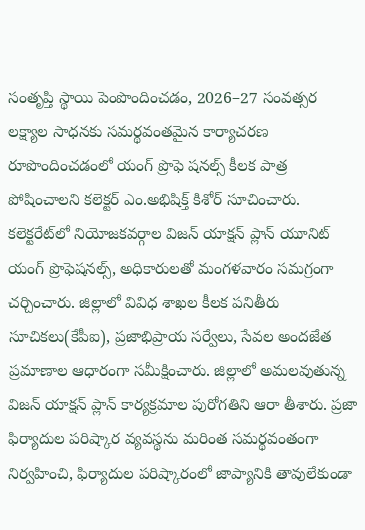సంతృప్తి స్థాయి పెంపొందించడం, 2026–27 సంవత్సర లక్ష్యాల సాధనకు సమర్థవంతమైన కార్యాచరణ రూపొందించడంలో యంగ్‌ ప్రొఫె షనల్స్‌ కీలక పాత్ర పోషించాలని కలెక్టర్‌ ఎం.అభిషిక్త్‌ కిశోర్‌ సూచించారు. కలెక్టరేట్‌లో నియోజకవర్గాల విజన్‌ యాక్షన్‌ ప్లాన్‌ యూనిట్‌ యంగ్‌ ప్రొఫెషనల్స్‌, అధికారులతో మంగళవారం సమగ్రంగా చర్చించారు. జిల్లాలో వివిధ శాఖల కీలక పనితీరు సూచికలు(కేపీఐ), ప్రజాభిప్రాయ సర్వేలు, సేవల అందజేత ప్రమాణాల ఆధారంగా సమీక్షించారు. జిల్లాలో అమలవుతున్న విజన్‌ యాక్షన్‌ ప్లాన్‌ కార్యక్రమాల పురోగతిని ఆరా తీశారు. ప్రజా ఫిర్యాదుల పరిష్కార వ్యవస్థను మరింత సమర్థవంతంగా నిర్వహించి, ఫిర్యాదుల పరిష్కారంలో జాప్యానికి తావులేకుండా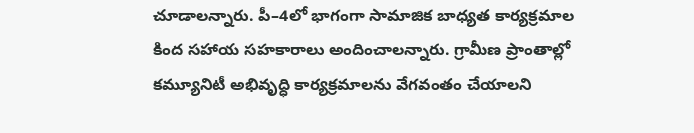చూడాలన్నారు. పీ–4లో భాగంగా సామాజిక బాధ్యత కార్యక్రమాల కింద సహాయ సహకారాలు అందించాలన్నారు. గ్రామీణ ప్రాంతాల్లో కమ్యూనిటీ అభివృద్ధి కార్యక్రమాలను వేగవంతం చేయాలని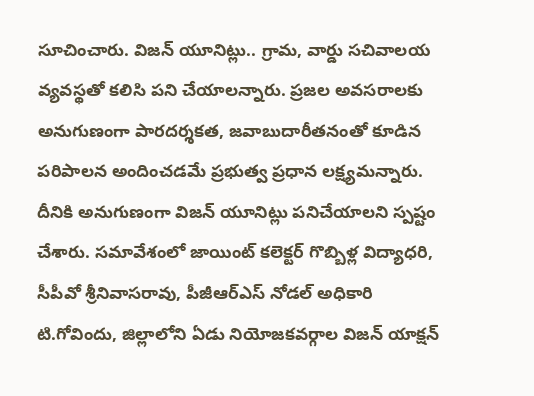సూచించారు. విజన్‌ యూనిట్లు.. గ్రామ, వార్డు సచివాలయ వ్యవస్థతో కలిసి పని చేయాలన్నారు. ప్రజల అవసరాలకు అనుగుణంగా పారదర్శకత, జవాబుదారీతనంతో కూడిన పరిపాలన అందించడమే ప్రభుత్వ ప్రధాన లక్ష్యమన్నారు. దీనికి అనుగుణంగా విజన్‌ యూనిట్లు పనిచేయాలని స్పష్టం చేశారు. సమావేశంలో జాయింట్‌ కలెక్టర్‌ గొబ్బిళ్ల విద్యాధరి, సీపీవో శ్రీనివాసరావు, పీజీఆర్‌ఎస్‌ నోడల్‌ అధికారి టి.గోవిందు, జిల్లాలోని ఏడు నియోజకవర్గాల విజన్‌ యాక్షన్‌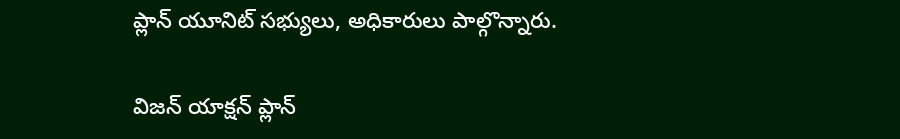ప్లాన్‌ యూనిట్‌ సభ్యులు, అధికారులు పాల్గొన్నారు.

విజన్‌ యాక్షన్‌ ప్లాన్‌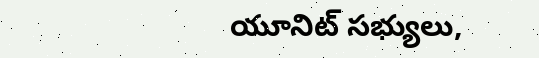యూనిట్‌ సభ్యులు,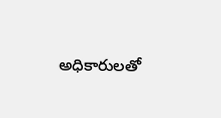అధికారులతో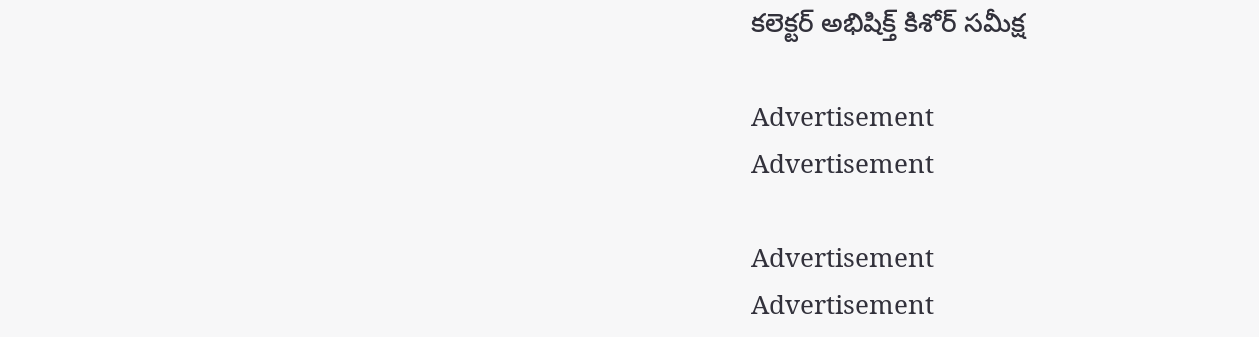కలెక్టర్‌ అభిషిక్త్‌ కిశోర్‌ సమీక్ష

Advertisement
Advertisement

Advertisement
Advertisement